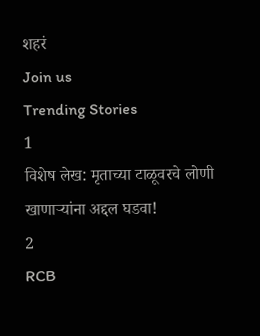शहरं
Join us
Trending Stories
1
विशेष लेख: मृताच्या टाळूवरचे लोणी खाणाऱ्यांना अद्दल घडवा!
2
RCB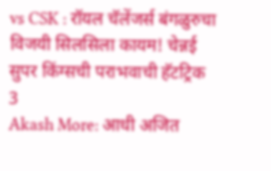vs CSK : रॉयल चॅलेंजर्स बंगळुरुचा विजयी सिलसिला कायम! चेन्नई सुपर किंग्सची पराभवाची हॅटट्रिक
3
Akash More: आधी अजित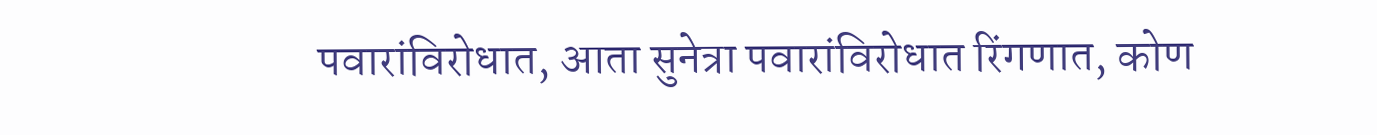पवारांविरोधात, आता सुनेत्रा पवारांविरोधात रिंगणात, कोण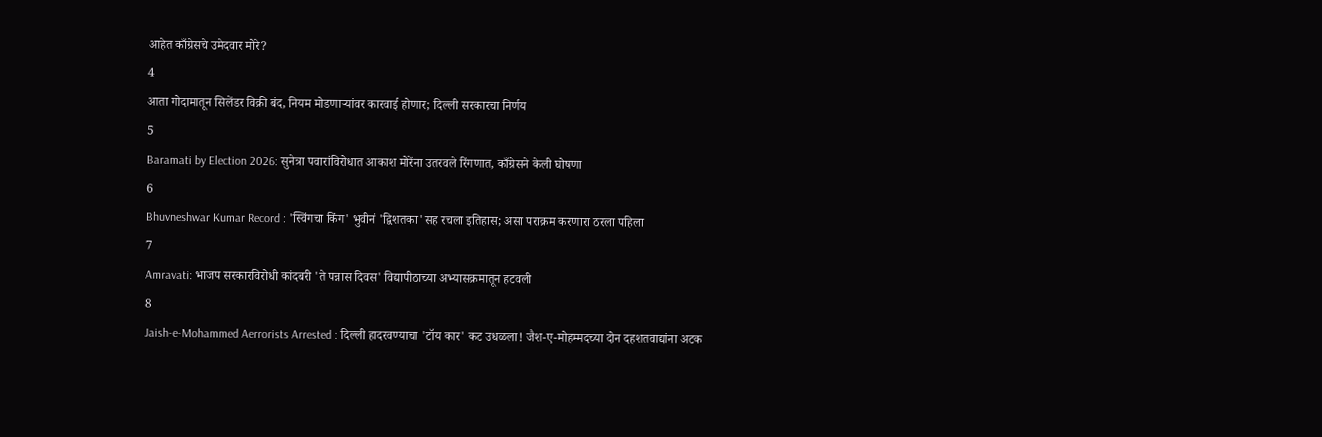आहेत काँग्रेसचे उमेदवार मोरे?
4
आता गोदामातून सिलेंडर विक्री बंद, नियम मोडणाऱ्यांवर कारवाई होणार; दिल्ली सरकारचा निर्णय
5
Baramati by Election 2026: सुनेत्रा पवारांविरोधात आकाश मोरेंना उतरवले रिंगणात, काँग्रेसने केली घोषणा
6
Bhuvneshwar Kumar Record : 'स्विंगचा किंग' भुवीनं 'द्विशतका'सह रचला इतिहास; असा पराक्रम करणारा ठरला पहिला
7
Amravati: भाजप सरकारविरोधी कांदबरी 'ते पन्नास दिवस' विद्यापीठाच्या अभ्यासक्रमातून हटवली
8
Jaish-e-Mohammed Aerrorists Arrested : दिल्ली हादरवण्याचा 'टॉय कार' कट उधळला! जैश-ए-मोहम्मदच्या दोन दहशतवाद्यांना अटक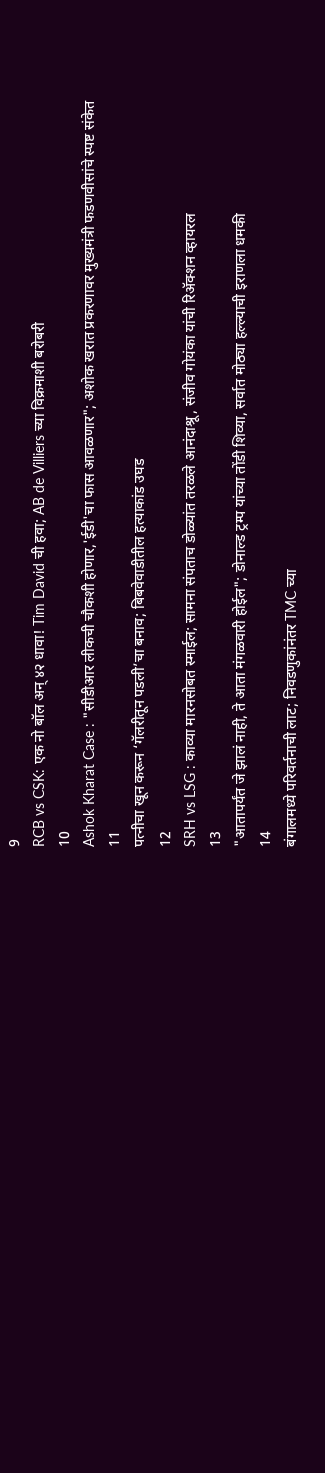9
RCB vs CSK: एक नो बॉल अन् ४२ धावा! Tim David ची हवा; AB de Villiers च्या विक्रमाशी बरोबरी
10
Ashok Kharat Case : "सीडीआर लीकची चौकशी होणार,'ईडी'चा फास आवळणार"; अशोक खरात प्रकरणावर मुख्यमंत्री फडणवीसांचे स्पष्ट संकेत
11
पत्नीचा खून करून ‘गॅलरीतून पडली’चा बनाव; बिबवेवाडीतील हत्याकांड उघड
12
SRH vs LSG : काव्या मारनसोबत स्माईल; सामना संपताच डोळ्यांत तरळले आनंदाश्रू, संजीव गोयंका यांची रिॲक्शन व्हायरल
13
"आतापर्यंत जे झालं नाही, ते आता मंगळवारी होईल"; डोनाल्ड ट्रम्प यांच्या तोंडी शिव्या, सर्वात मोठ्या हल्ल्याची इराणला धमकी
14
बंगालमध्ये परिवर्तनाची लाट; निवडणुकांनंतर TMC च्या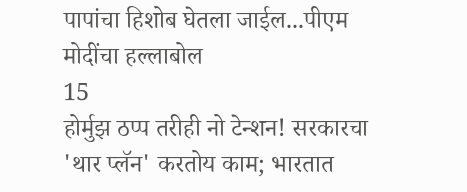पापांचा हिशोब घेतला जाईल...पीएम मोदींचा हल्लाबोल
15
होर्मुझ ठप्प तरीही नो टेन्शन! सरकारचा 'थार प्लॅन' करतोय काम; भारतात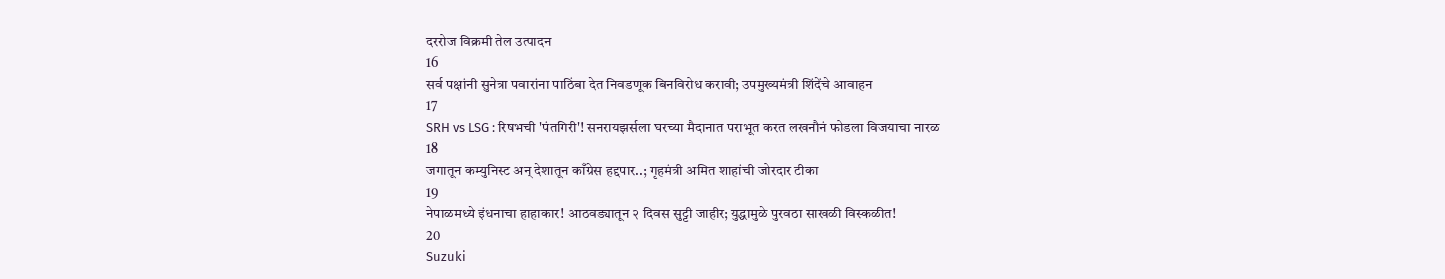दररोज विक्रमी तेल उत्पादन
16
सर्व पक्षांनी सुनेत्रा पवारांना पाठिंबा देत निवडणूक बिनविरोध करावी; उपमुख्यमंत्री शिंदेंचे आवाहन
17
SRH vs LSG : रिषभची 'पंतगिरी'! सनरायझर्सला घरच्या मैदानात पराभूत करत लखनौनं फोडला विजयाचा नारळ
18
जगातून कम्युनिस्ट अन् देशातून काँग्रेस हद्दपार..; गृहमंत्री अमित शाहांची जोरदार टीका
19
नेपाळमध्ये इंधनाचा हाहाकार! आठवड्यातून २ दिवस सुट्टी जाहीर; युद्धामुळे पुरवठा साखळी विस्कळीत!
20
Suzuki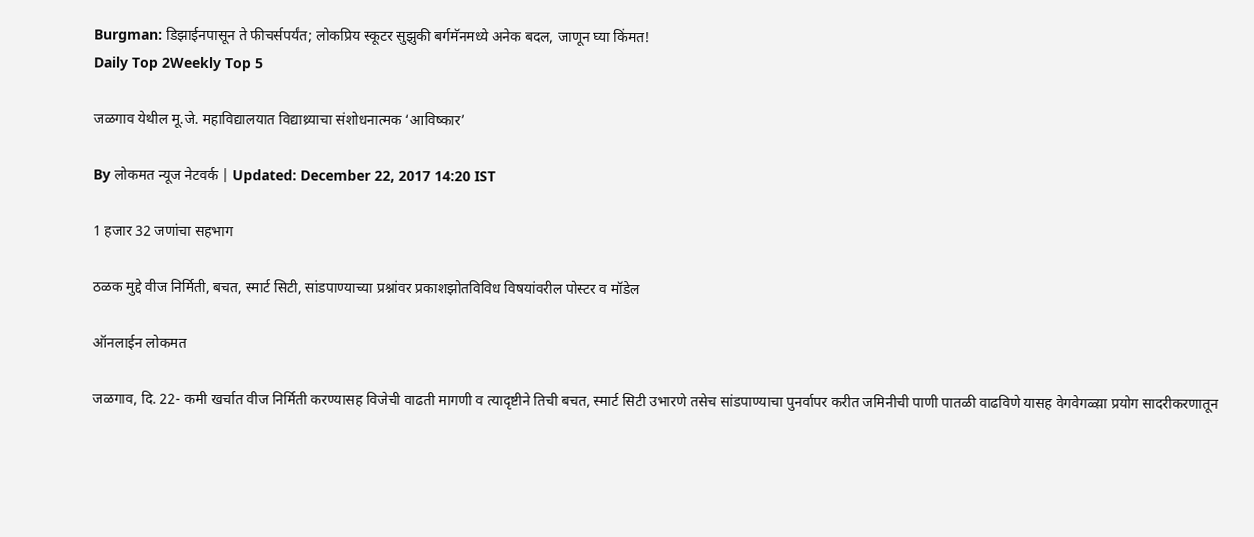Burgman: डिझाईनपासून ते फीचर्सपर्यंत; लोकप्रिय स्कूटर सुझुकी बर्गमॅनमध्ये अनेक बदल, जाणून घ्या किंमत!
Daily Top 2Weekly Top 5

जळगाव येथील मू.जे. महाविद्यालयात विद्याथ्र्याचा संशोधनात्मक ‘आविष्कार’

By लोकमत न्यूज नेटवर्क | Updated: December 22, 2017 14:20 IST

1 हजार 32 जणांचा सहभाग

ठळक मुद्दे वीज निर्मिती, बचत, स्मार्ट सिटी, सांडपाण्याच्या प्रश्नांवर प्रकाशझोतविविध विषयांवरील पोस्टर व मॉडेल

ऑनलाईन लोकमत

जळगाव, दि. 22- कमी खर्चात वीज निर्मिती करण्यासह विजेची वाढती मागणी व त्यादृष्टीने तिची बचत, स्मार्ट सिटी उभारणे तसेच सांडपाण्याचा पुनर्वापर करीत जमिनीची पाणी पातळी वाढविणे यासह वेगवेगळ्य़ा प्रयोग सादरीकरणातून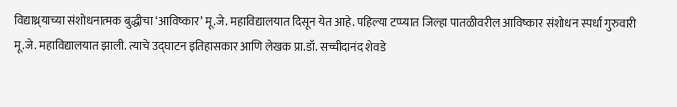विद्याथ्र्याच्या संशोधनात्मक बुद्धीचा ‘आविष्कार’ मू.जे. महाविद्यालयात दिसून येत आहे. पहिल्या टप्प्यात जिल्हा पातळीवरील आविष्कार संशोधन स्पर्धा गुरुवारी मू.जे. महाविद्यालयात झाली. त्याचे उद्घाटन इतिहासकार आणि लेखक प्रा.डॉ. सच्चीदानंद शेवडे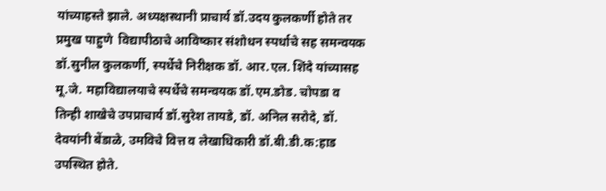यांच्याहस्ते झाले. अध्यक्षस्थानी प्राचार्य डॉ.उदय कुलकर्णी होते तर प्रमुख पाहुणे  विद्यापीठाचे आविष्कार संशोधन स्पर्धाचे सह समन्वयक डॉ.सुनील कुलकर्णी, स्पर्धेचे निरीक्षक डॉ. आर.एल. शिंदे यांच्यासह मू.जे. महाविद्यालयाचे स्पर्धेचे समन्वयक डॉ.एम.ङोड. चोपडा व तिन्ही शाखेचे उपप्राचार्य डॉ.सुरेश तायडे, डॉ. अनिल सरोदे, डॉ. देवयांनी बेंडाळे, उमविचे वित्त व लेखाधिकारी डॉ.बी.डी.क:हाड उपस्थित होते.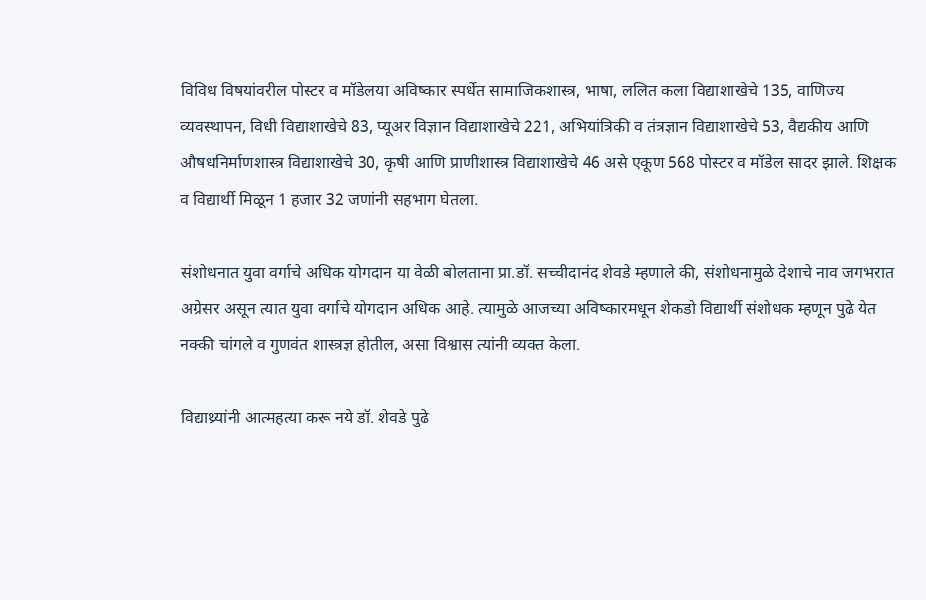विविध विषयांवरील पोस्टर व मॉडेलया अविष्कार स्पर्धेत सामाजिकशास्त्र, भाषा, ललित कला विद्याशाखेचे 135, वाणिज्य व्यवस्थापन, विधी विद्याशाखेचे 83, प्यूअर विज्ञान विद्याशाखेचे 221, अभियांत्रिकी व तंत्रज्ञान विद्याशाखेचे 53, वैद्यकीय आणि औषधनिर्माणशास्त्र विद्याशाखेचे 30, कृषी आणि प्राणीशास्त्र विद्याशाखेचे 46 असे एकूण 568 पोस्टर व मॉडेल सादर झाले. शिक्षक व विद्यार्थी मिळून 1 हजार 32 जणांनी सहभाग घेतला.

संशोधनात युवा वर्गाचे अधिक योगदान या वेळी बोलताना प्रा.डॉ. सच्चीदानंद शेवडे म्हणाले की, संशोधनामुळे देशाचे नाव जगभरात अग्रेसर असून त्यात युवा वर्गाचे योगदान अधिक आहे. त्यामुळे आजच्या अविष्कारमधून शेकडो विद्यार्थी संशोधक म्हणून पुढे येत नक्की चांगले व गुणवंत शास्त्रज्ञ होतील, असा विश्वास त्यांनी व्यक्त केला.

विद्याथ्र्यांनी आत्महत्या करू नये डॉ. शेवडे पुढे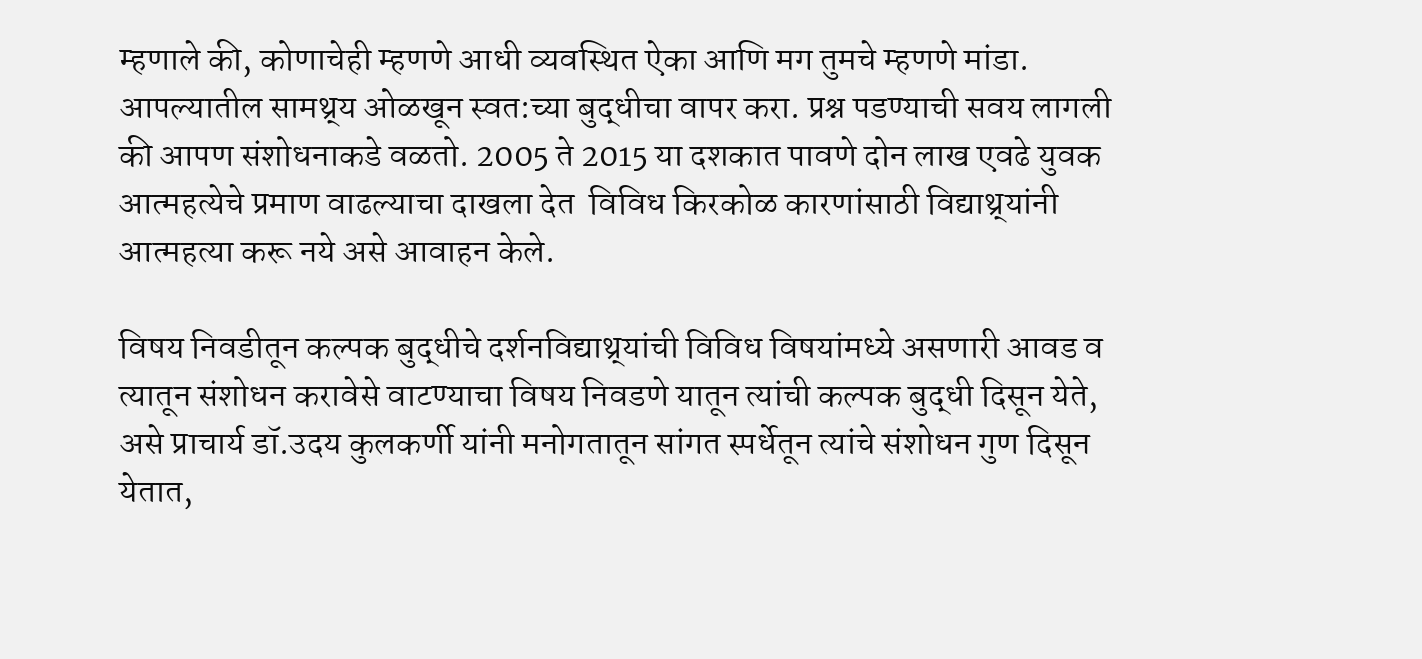म्हणाले की, कोणाचेही म्हणणे आधी व्यवस्थित ऐका आणि मग तुमचे म्हणणे मांडा.  आपल्यातील सामथ्र्य ओळखून स्वत:च्या बुद्धीचा वापर करा. प्रश्न पडण्याची सवय लागली की आपण संशोधनाकडे वळतो. 2005 ते 2015 या दशकात पावणे दोन लाख एवढे युवक आत्महत्येचे प्रमाण वाढल्याचा दाखला देत  विविध किरकोळ कारणांसाठी विद्याथ्र्यांनी आत्महत्या करू नये असे आवाहन केले.

विषय निवडीतून कल्पक बुद्धीचे दर्शनविद्याथ्र्यांची विविध विषयांमध्ये असणारी आवड व त्यातून संशोधन करावेसे वाटण्याचा विषय निवडणे यातून त्यांची कल्पक बुद्धी दिसून येते, असे प्राचार्य डॉ.उदय कुलकर्णी यांनी मनोगतातून सांगत स्पर्धेतून त्यांचे संशोधन गुण दिसून येतात,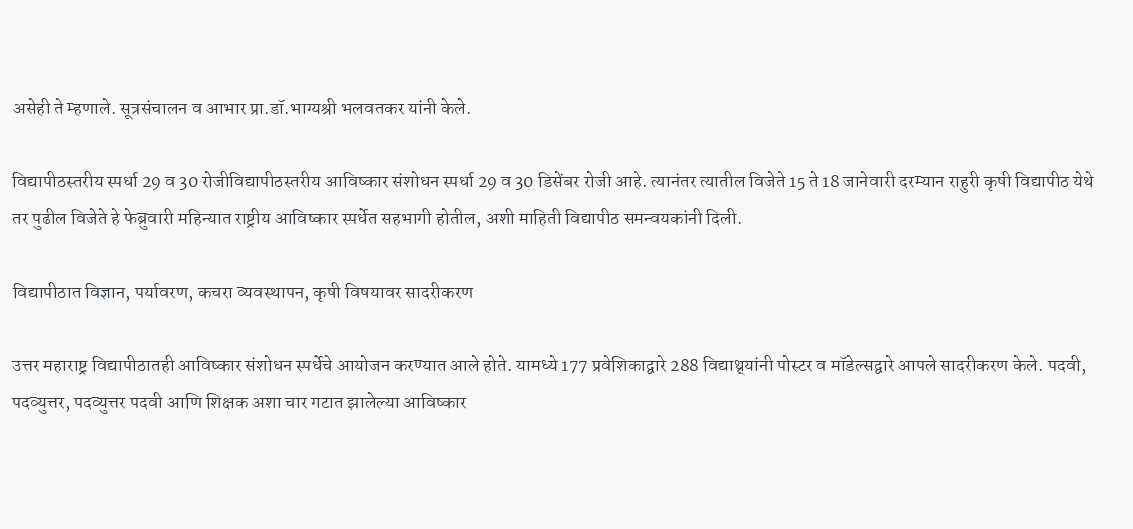असेही ते म्हणाले. सूत्रसंचालन व आभार प्रा.डॉ.भाग्यश्री भलवतकर यांनी केले.

विद्यापीठस्तरीय स्पर्धा 29 व 30 रोजीविद्यापीठस्तरीय आविष्कार संशोधन स्पर्धा 29 व 30 डिसेंबर रोजी आहे. त्यानंतर त्यातील विजेते 15 ते 18 जानेवारी दरम्यान राहुरी कृषी विद्यापीठ येथे तर पुढील विजेते हे फेब्रुवारी महिन्यात राष्ट्रीय आविष्कार स्पर्धेत सहभागी होतील, अशी माहिती विद्यापीठ समन्वयकांनी दिली.

विद्यापीठात विज्ञान, पर्यावरण, कचरा व्यवस्थापन, कृषी विषयावर सादरीकरण

उत्तर महाराष्ट्र विद्यापीठातही आविष्कार संशोधन स्पर्धेचे आयोजन करण्यात आले होते. यामध्ये 177 प्रवेशिकाद्वारे 288 विद्याथ्र्यांनी पोस्टर व मॉडेल्सद्वारे आपले सादरीकरण केले. पदवी, पदव्युत्तर, पदव्युत्तर पदवी आणि शिक्षक अशा चार गटात झालेल्या आविष्कार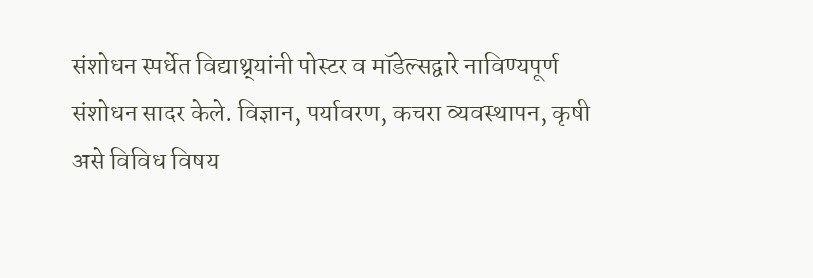संशोधन स्पर्धेत विद्याथ्र्यांनी पोस्टर व मॉडेल्सद्वारे नाविण्यपूर्ण संशोधन सादर केले. विज्ञान, पर्यावरण, कचरा व्यवस्थापन, कृषी असे विविध विषय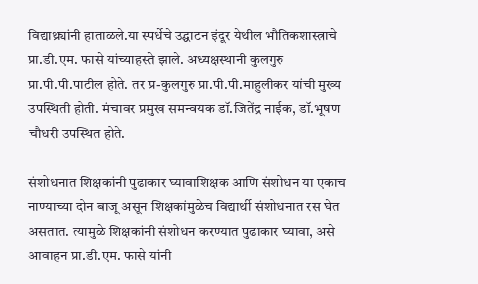विद्याथ्र्यांनी हाताळले.या स्पर्धेचे उद्घाटन इंदूर येथील भौतिकशास्त्राचे प्रा.डी.एम. फासे यांच्याहस्ते झाले. अध्यक्षस्थानी कुलगुरु प्रा.पी.पी.पाटील होते. तर प्र-कुलगुरु प्रा.पी.पी.माहुलीकर यांची मुख्य उपस्थिती होती. मंचावर प्रमुख समन्वयक डॉ.जितेंद्र नाईक, डॉ.भूषण चौधरी उपस्थित होते.

संशोधनात शिक्षकांनी पुढाकार घ्यावाशिक्षक आणि संशोधन या एकाच नाण्याच्या दोन बाजू असून शिक्षकांमुळेच विद्यार्थी संशोधनात रस घेत असतात. त्यामुळे शिक्षकांनी संशोधन करण्यात पुढाकार घ्यावा, असे आवाहन प्रा.डी.एम. फासे यांनी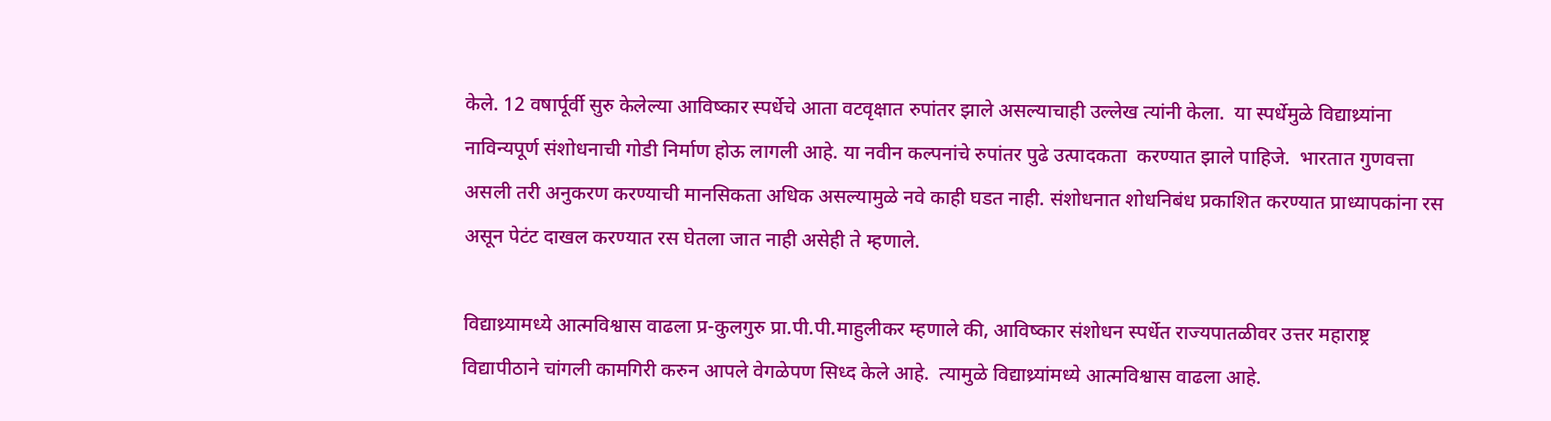केले. 12 वषार्पूर्वी सुरु केलेल्या आविष्कार स्पर्धेचे आता वटवृक्षात रुपांतर झाले असल्याचाही उल्लेख त्यांनी केला.  या स्पर्धेमुळे विद्याथ्र्यांना नाविन्यपूर्ण संशोधनाची गोडी निर्माण होऊ लागली आहे. या नवीन कल्पनांचे रुपांतर पुढे उत्पादकता  करण्यात झाले पाहिजे.  भारतात गुणवत्ता असली तरी अनुकरण करण्याची मानसिकता अधिक असल्यामुळे नवे काही घडत नाही. संशोधनात शोधनिबंध प्रकाशित करण्यात प्राध्यापकांना रस असून पेटंट दाखल करण्यात रस घेतला जात नाही असेही ते म्हणाले.

विद्याथ्र्यामध्ये आत्मविश्वास वाढला प्र-कुलगुरु प्रा.पी.पी.माहुलीकर म्हणाले की, आविष्कार संशोधन स्पर्धेत राज्यपातळीवर उत्तर महाराष्ट्र विद्यापीठाने चांगली कामगिरी करुन आपले वेगळेपण सिध्द केले आहे.  त्यामुळे विद्याथ्र्यांमध्ये आत्मविश्वास वाढला आहे.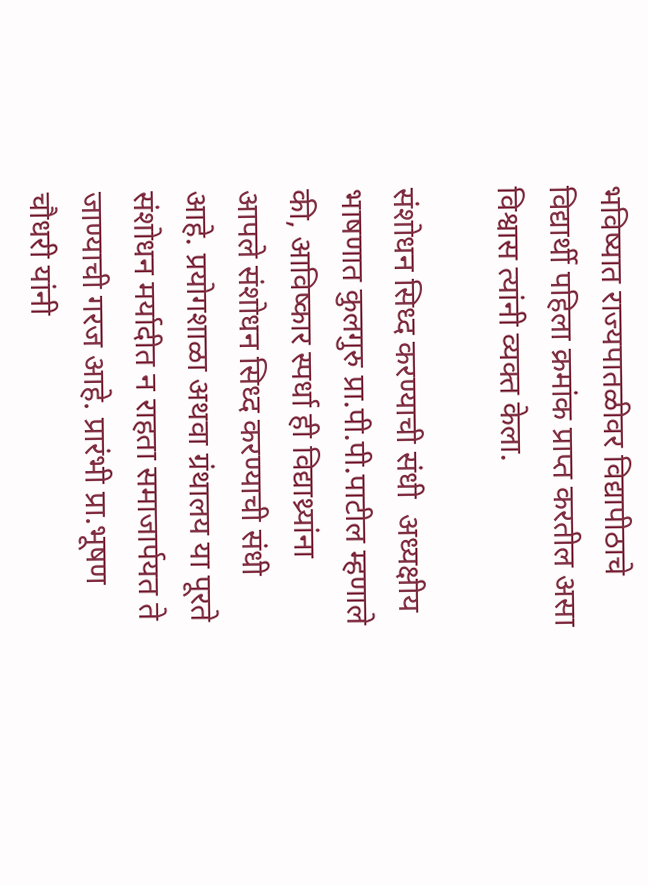भविष्यात राज्यपातळीवर विद्यापीठाचे विद्यार्थी पहिला क्रमांक प्राप्त करतील असा विश्वास त्यांनी व्यक्त केला.

संशोधन सिध्द करण्याची संधी  अध्यक्षीय भाषणात कुलगुरु प्रा.पी.पी.पाटील म्हणाले की, आविष्कार स्पर्धा ही विद्याथ्र्यांना आपले संशोधन सिध्द करण्याची संधी आहे. प्रयोगशाळा अथवा ग्रंथालय या पूरते संशोधन मर्यादीत न राहता समाजार्पयत ते जाण्याची गरज आहे. प्रारंभी प्रा.भूषण चौधरी यांनी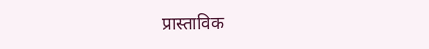प्रास्ताविक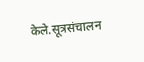केले.सूत्रसंचालन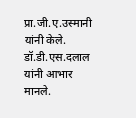प्रा.जी.ए.उस्मानी यांनी केले. डॉ.डी.एस.दलाल यांनी आभार मानले.